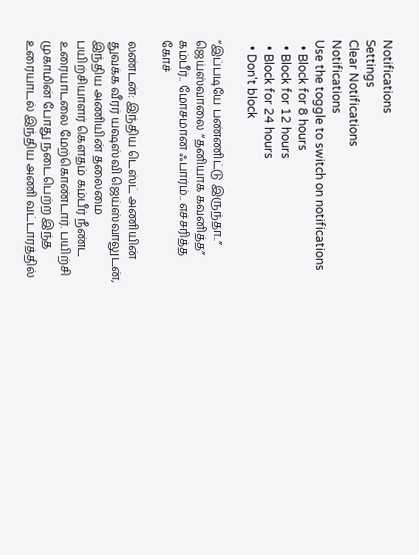Notifications
Settings
Clear Notifications
Notifications
Use the toggle to switch on notifications
  • Block for 8 hours
  • Block for 12 hours
  • Block for 24 hours
  • Don't block

“இப்படியே பண்ணிட்டு இருந்தா..” ஜெய்ஸ்வாலை “தனியாக கவனித்த” கம்பீர்.. மோசமான ஃபார்ம்.. எச்சரித்த கோச்

லண்டன்: இந்திய டெஸ்ட் அணியின் துவக்க வீரர் யஷஸ்வி ஜெய்ஸ்வாலுடன், இந்திய அணியின் தலைமை பயிற்சியாளர் கெளதம் கம்பீர் நீண்ட உரையாடலை மேற்கொண்டார். பயிற்சி முகாமின் போது நடைபெற்ற இந்த உரையாடல் இந்திய அணி வட்டாரத்தில்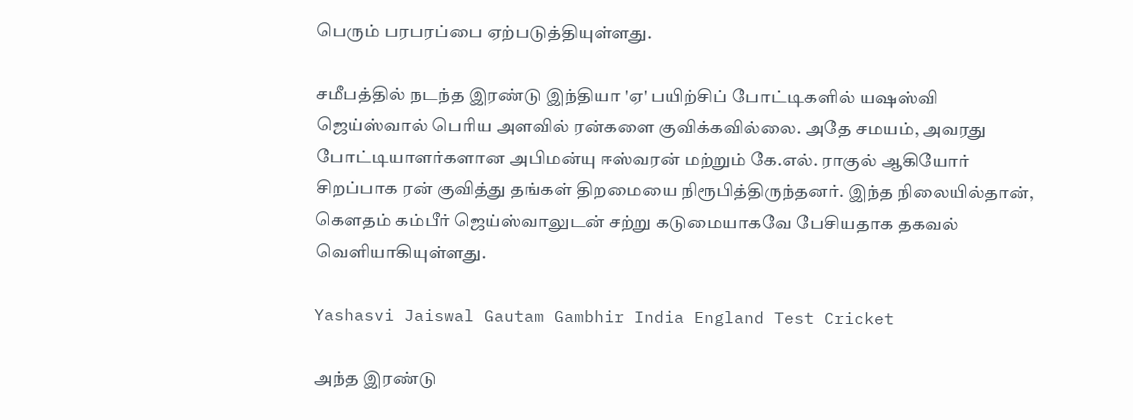பெரும் பரபரப்பை ஏற்படுத்தியுள்ளது.

சமீபத்தில் நடந்த இரண்டு இந்தியா 'ஏ' பயிற்சிப் போட்டிகளில் யஷஸ்வி ஜெய்ஸ்வால் பெரிய அளவில் ரன்களை குவிக்கவில்லை. அதே சமயம், அவரது போட்டியாளர்களான அபிமன்யு ஈஸ்வரன் மற்றும் கே.எல். ராகுல் ஆகியோர் சிறப்பாக ரன் குவித்து தங்கள் திறமையை நிரூபித்திருந்தனர். இந்த நிலையில்தான், கெளதம் கம்பீர் ஜெய்ஸ்வாலுடன் சற்று கடுமையாகவே பேசியதாக தகவல் வெளியாகியுள்ளது.

Yashasvi Jaiswal Gautam Gambhir India England Test Cricket

அந்த இரண்டு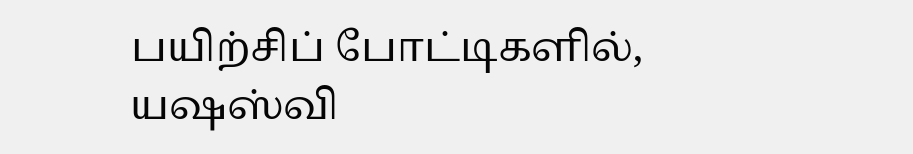பயிற்சிப் போட்டிகளில், யஷஸ்வி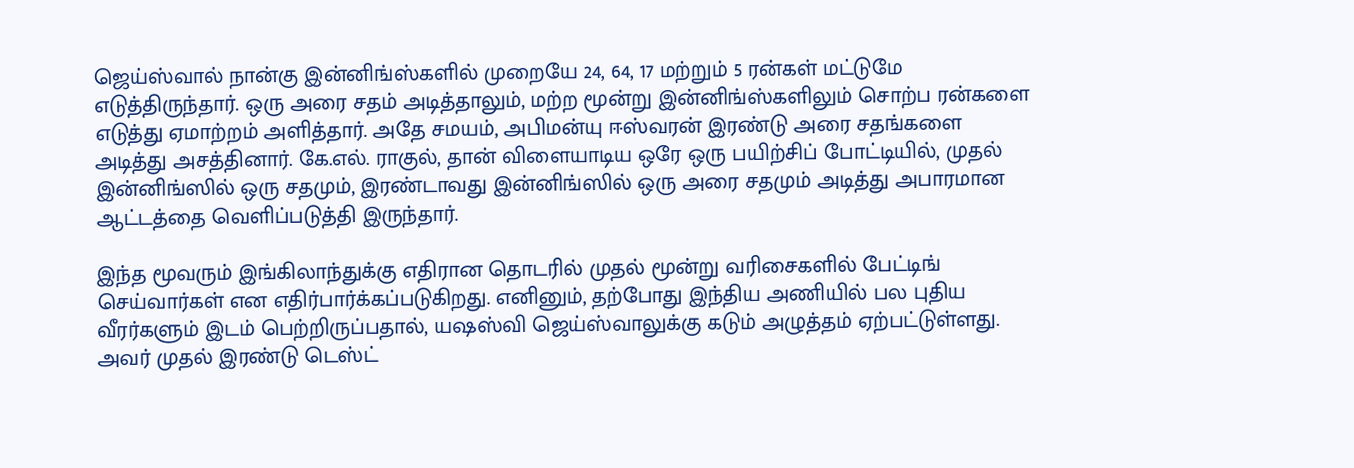ஜெய்ஸ்வால் நான்கு இன்னிங்ஸ்களில் முறையே 24, 64, 17 மற்றும் 5 ரன்கள் மட்டுமே எடுத்திருந்தார். ஒரு அரை சதம் அடித்தாலும், மற்ற மூன்று இன்னிங்ஸ்களிலும் சொற்ப ரன்களை எடுத்து ஏமாற்றம் அளித்தார். அதே சமயம், அபிமன்யு ஈஸ்வரன் இரண்டு அரை சதங்களை அடித்து அசத்தினார். கே.எல். ராகுல், தான் விளையாடிய ஒரே ஒரு பயிற்சிப் போட்டியில், முதல் இன்னிங்ஸில் ஒரு சதமும், இரண்டாவது இன்னிங்ஸில் ஒரு அரை சதமும் அடித்து அபாரமான ஆட்டத்தை வெளிப்படுத்தி இருந்தார்.

இந்த மூவரும் இங்கிலாந்துக்கு எதிரான தொடரில் முதல் மூன்று வரிசைகளில் பேட்டிங் செய்வார்கள் என எதிர்பார்க்கப்படுகிறது. எனினும், தற்போது இந்திய அணியில் பல புதிய வீரர்களும் இடம் பெற்றிருப்பதால், யஷஸ்வி ஜெய்ஸ்வாலுக்கு கடும் அழுத்தம் ஏற்பட்டுள்ளது. அவர் முதல் இரண்டு டெஸ்ட்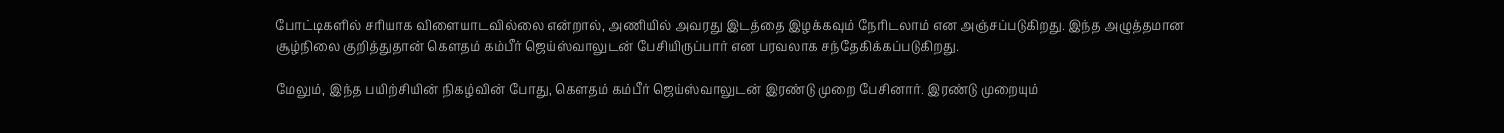போட்டிகளில் சரியாக விளையாடவில்லை என்றால், அணியில் அவரது இடத்தை இழக்கவும் நேரிடலாம் என அஞ்சப்படுகிறது. இந்த அழுத்தமான சூழ்நிலை குறித்துதான் கெளதம் கம்பீர் ஜெய்ஸ்வாலுடன் பேசியிருப்பார் என பரவலாக சந்தேகிக்கப்படுகிறது.

மேலும், இந்த பயிற்சியின் நிகழ்வின் போது, கெளதம் கம்பீர் ஜெய்ஸ்வாலுடன் இரண்டு முறை பேசினார். இரண்டு முறையும்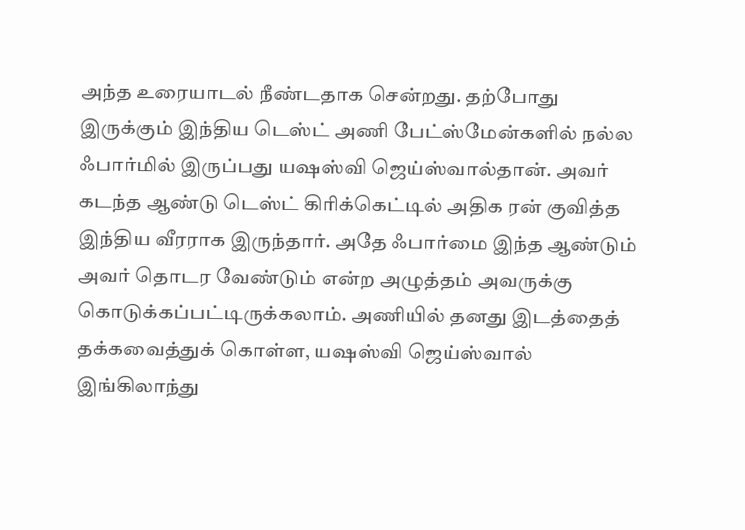அந்த உரையாடல் நீண்டதாக சென்றது. தற்போது இருக்கும் இந்திய டெஸ்ட் அணி பேட்ஸ்மேன்களில் நல்ல ஃபார்மில் இருப்பது யஷஸ்வி ஜெய்ஸ்வால்தான். அவர் கடந்த ஆண்டு டெஸ்ட் கிரிக்கெட்டில் அதிக ரன் குவித்த இந்திய வீரராக இருந்தார். அதே ஃபார்மை இந்த ஆண்டும் அவர் தொடர வேண்டும் என்ற அழுத்தம் அவருக்கு கொடுக்கப்பட்டிருக்கலாம். அணியில் தனது இடத்தைத் தக்கவைத்துக் கொள்ள, யஷஸ்வி ஜெய்ஸ்வால் இங்கிலாந்து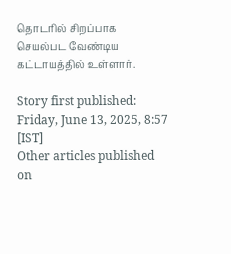தொடரில் சிறப்பாக செயல்பட வேண்டிய கட்டாயத்தில் உள்ளார்.

Story first published: Friday, June 13, 2025, 8:57 [IST]
Other articles published on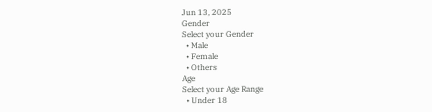Jun 13, 2025
Gender
Select your Gender
  • Male
  • Female
  • Others
Age
Select your Age Range
  • Under 18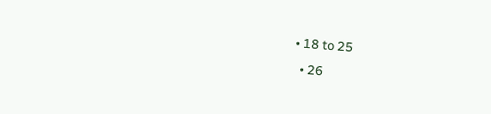• 18 to 25
  • 26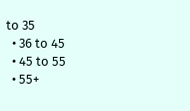to 35
  • 36 to 45
  • 45 to 55
  • 55+